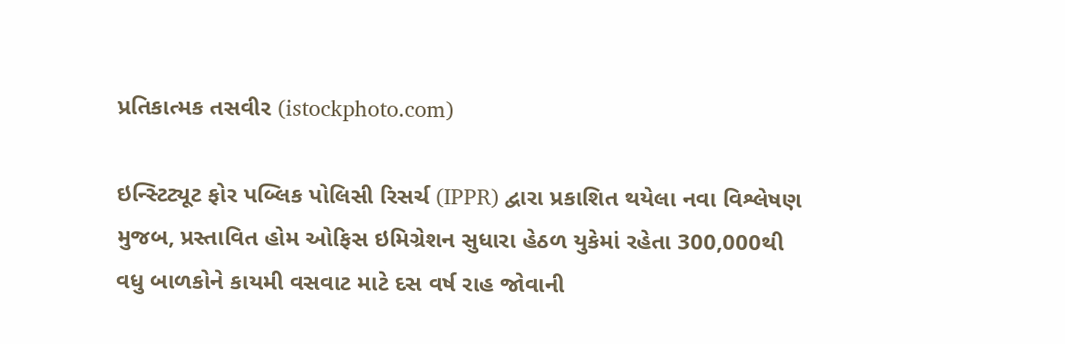પ્રતિકાત્મક તસવીર (istockphoto.com)

ઇન્સ્ટિટ્યૂટ ફોર પબ્લિક પોલિસી રિસર્ચ (IPPR) દ્વારા પ્રકાશિત થયેલા નવા વિશ્લેષણ મુજબ, પ્રસ્તાવિત હોમ ઓફિસ ઇમિગ્રેશન સુધારા હેઠળ યુકેમાં રહેતા 300,000થી વધુ બાળકોને કાયમી વસવાટ માટે દસ વર્ષ રાહ જોવાની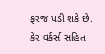ફરજ પડી શકે છે. કેર વર્કર્સ સહિત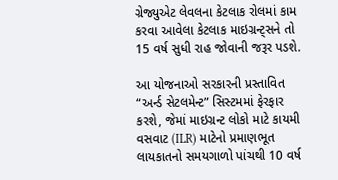ગ્રેજ્યુએટ લેવલના કેટલાક રોલમાં કામ કરવા આવેલા કેટલાક માઇગ્રન્ટ્સને તો 15 વર્ષ સુધી રાહ જોવાની જરૂર પડશે.

આ યોજનાઓ સરકારની પ્રસ્તાવિત “અર્ન્ડ સેટલમેન્ટ” સિસ્ટમમાં ફેરફાર કરશે, જેમાં માઇગ્રન્ટ લોકો માટે કાયમી વસવાટ (ILR) માટેનો પ્રમાણભૂત લાયકાતનો સમયગાળો પાંચથી 10 વર્ષ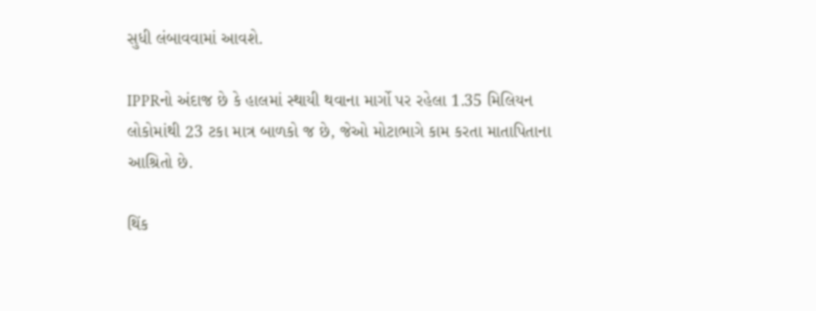સુધી લંબાવવામાં આવશે.

IPPRનો અંદાજ છે કે હાલમાં સ્થાયી થવાના માર્ગો પર રહેલા 1.35 મિલિયન લોકોમાંથી 23 ટકા માત્ર બાળકો જ છે, જેઓ મોટાભાગે કામ કરતા માતાપિતાના આશ્રિતો છે.

થિંક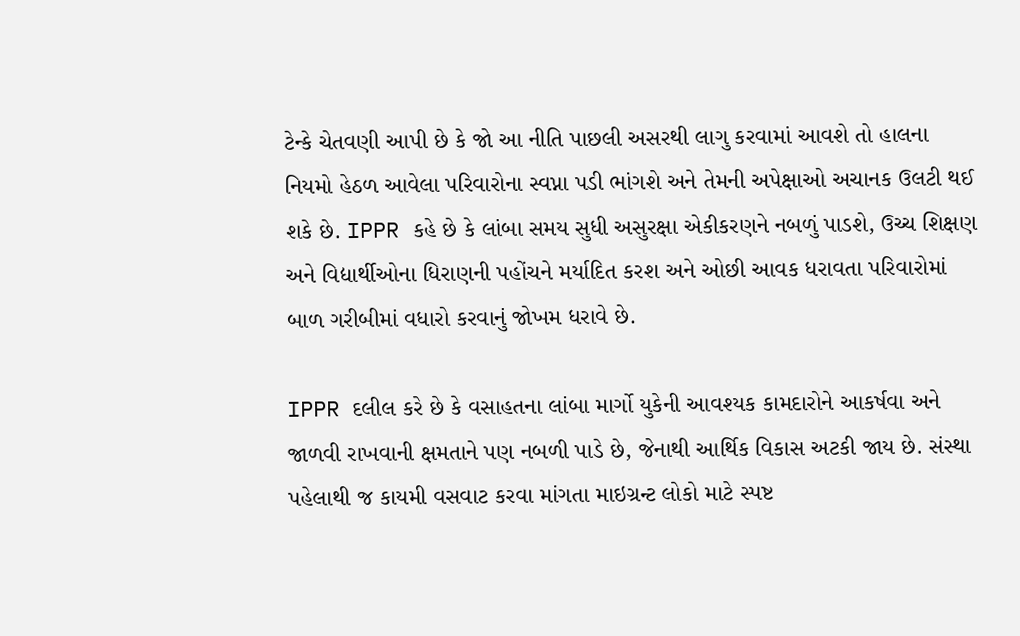ટેન્કે ચેતવણી આપી છે કે જો આ નીતિ પાછલી અસરથી લાગુ કરવામાં આવશે તો હાલના નિયમો હેઠળ આવેલા પરિવારોના સ્વપ્ના પડી ભાંગશે અને તેમની અપેક્ષાઓ અચાનક ઉલટી થઈ શકે છે. IPPR કહે છે કે લાંબા સમય સુધી અસુરક્ષા એકીકરણને નબળું પાડશે, ઉચ્ચ શિક્ષણ અને વિદ્યાર્થીઓના ધિરાણની પહોંચને મર્યાદિત કરશ અને ઓછી આવક ધરાવતા પરિવારોમાં બાળ ગરીબીમાં વધારો કરવાનું જોખમ ધરાવે છે.

IPPR દલીલ કરે છે કે વસાહતના લાંબા માર્ગો યુકેની આવશ્યક કામદારોને આકર્ષવા અને જાળવી રાખવાની ક્ષમતાને પણ નબળી પાડે છે, જેનાથી આર્થિક વિકાસ અટકી જાય છે. સંસ્થા પહેલાથી જ કાયમી વસવાટ કરવા માંગતા માઇગ્રન્ટ લોકો માટે સ્પષ્ટ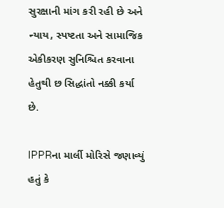સુરક્ષાની માંગ કરી રહી છે અને ન્યાય, સ્પષ્ટતા અને સામાજિક એકીકરણ સુનિશ્ચિત કરવાના હેતુથી છ સિદ્ધાંતો નક્કી કર્યા છે.

IPPRના માર્લી મોરિસે જણાવ્યું હતું કે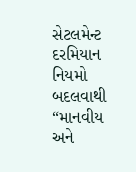સેટલમેન્ટ દરમિયાન નિયમો બદલવાથી “માનવીય અને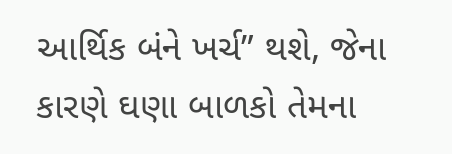આર્થિક બંને ખર્ચ” થશે, જેના કારણે ઘણા બાળકો તેમના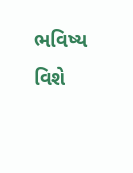ભવિષ્ય વિશે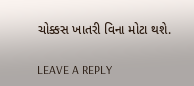ચોક્કસ ખાતરી વિના મોટા થશે.

LEAVE A REPLY